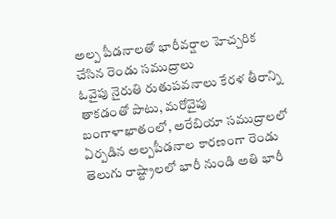అల్ప పీడనాలతో భారీవర్షాల హెచ్చరిక చేసిన రెండు సముద్రాలు
ఓవైపు నైరుతి రుతుపవనాలు కేరళ తీరాన్ని తాకడంతో పాటు, మరోవైపు బంగాళాఖాతంలో, అరేబియా సముద్రాలలో ఏర్పడిన అల్పపీడనాల కారణంగా రెండు తెలుగు రాష్ట్రాలలో భారీ నుండి అతి భారీ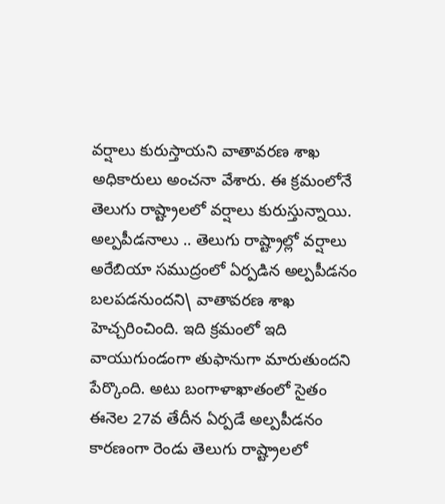వర్షాలు కురుస్తాయని వాతావరణ శాఖ అధికారులు అంచనా వేశారు. ఈ క్రమంలోనే తెలుగు రాష్ట్రాలలో వర్షాలు కురుస్తున్నాయి.
అల్పపీడనాలు .. తెలుగు రాష్ట్రాల్లో వర్షాలు
అరేబియా సముద్రంలో ఏర్పడిన అల్పపీడనం బలపడనుందని\ వాతావరణ శాఖ హెచ్చరించింది. ఇది క్రమంలో ఇది వాయుగుండంగా తుఫానుగా మారుతుందని పేర్కొంది. అటు బంగాళాఖాతంలో సైతం ఈనెల 27వ తేదీన ఏర్పడే అల్పపీడనం కారణంగా రెండు తెలుగు రాష్ట్రాలలో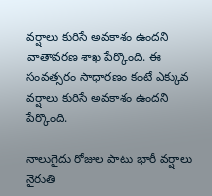వర్షాలు కురిసే అవకాశం ఉందని వాతావరణ శాఖ పేర్కొంది. ఈ సంవత్సరం సాధారణం కంటే ఎక్కువ వర్షాలు కురిసే అవకాశం ఉందని పేర్కొంది.

నాలుగైదు రోజుల పాటు భారీ వర్షాలు
నైరుతి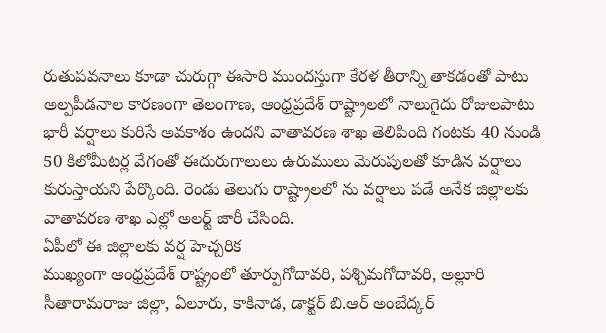రుతుపవనాలు కూడా చురుగ్గా ఈసారి ముందస్తుగా కేరళ తీరాన్ని తాకడంతో పాటు అల్పపీడనాల కారణంగా తెలంగాణ, ఆంధ్రప్రదేశ్ రాష్ట్రాలలో నాలుగైదు రోజులపాటు భారీ వర్షాలు కురిసే అవకాశం ఉందని వాతావరణ శాఖ తెలిపింది గంటకు 40 నుండి 50 కిలోమీటర్ల వేగంతో ఈదురుగాలులు ఉరుములు మెరుపులతో కూడిన వర్షాలు కురుస్తాయని పేర్కొంది. రెండు తెలుగు రాష్ట్రాలలో ను వర్షాలు పడే అనేక జిల్లాలకు వాతావరణ శాఖ ఎల్లో అలర్ట్ జారీ చేసింది.
ఏపీలో ఈ జిల్లాలకు వర్ష హెచ్చరిక
ముఖ్యంగా ఆంధ్రప్రదేశ్ రాష్ట్రంలో తూర్పుగోదావరి, పశ్చిమగోదావరి, అల్లూరి సీతారామరాజు జిల్లా, ఏలూరు, కాకినాడ, డాక్టర్ బి.ఆర్ అంబేద్కర్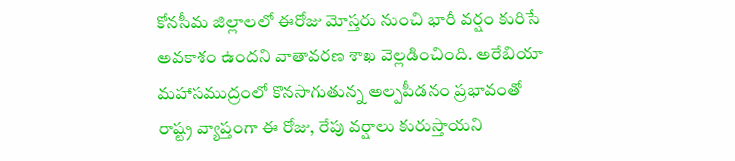కోనసీమ జిల్లాలలో ఈరోజు మోస్తరు నుంచి భారీ వర్షం కురిసే అవకాశం ఉందని వాతావరణ శాఖ వెల్లడించింది. అరేబియా మహాసముద్రంలో కొనసాగుతున్న అల్పపీడనం ప్రభావంతో రాష్ట్ర వ్యాప్తంగా ఈ రోజు, రేపు వర్షాలు కురుస్తాయని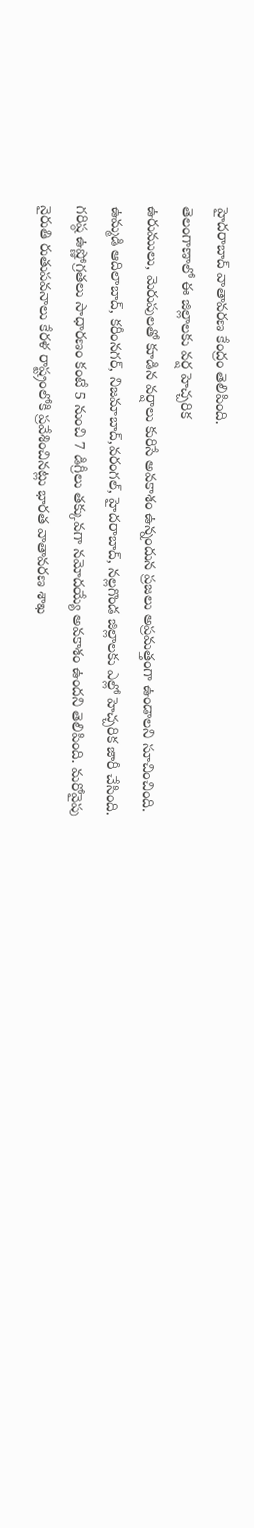హైదరాబాద్ వాతావరణ కేంద్రం తెలిపింది.
తెలంగాణాలో ఈ జిల్లాలకు వర్ష హెచ్చరిక
ఉరుములు, మెరుపులతో కూడిన వర్షాలు కురిసే అవకాశం ఉన్నందున ప్రజలు అప్రమత్తంగా ఉండాలని సూచించింది. ఉమ్మడి ఆదిలాబాద్, కరీంనగర్, నిజమాబాద్,వరంగల్, హైదరాబాద్, నల్లగొండ జిల్లాలకు ఎల్లో హెచ్చరిక జారీ చేసింది. గరిష్ఠ ఉష్ణోగ్రతలు సాధారణం కంటే 5 నుంచి 7 డిగ్రీలు తక్కువగా నమోదయ్యే అవకాశం ఉందని తెలిపింది. మరోవైపు నైరుతి రుతుపవనాలు కేరళ రాష్ట్రంలోకి ప్రవేశించినట్లు భారత వాతావరణ శాఖ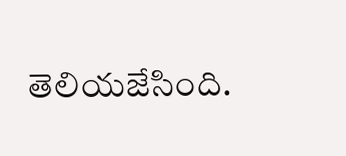తెలియజేసింది.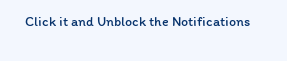Click it and Unblock the Notifications